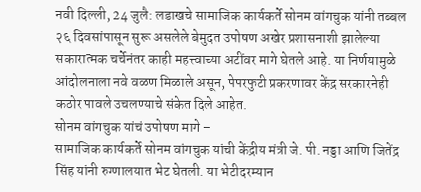नवी दिल्ली, 24 जुलै: लडाखचे सामाजिक कार्यकर्ते सोनम वांगचुक यांनी तब्बल २६ दिवसांपासून सुरू असलेले बेमुदत उपोषण अखेर प्रशासनाशी झालेल्या सकारात्मक चर्चेनंतर काही महत्त्वाच्या अटींवर मागे घेतले आहे. या निर्णयामुळे आंदोलनाला नवे वळण मिळाले असून, पेपरफुटी प्रकरणावर केंद्र सरकारनेही कठोर पावले उचलण्याचे संकेत दिले आहेत.
सोनम वांगचुक यांचं उपोषण मागे –
सामाजिक कार्यकर्ते सोनम वांगचुक यांची केंद्रीय मंत्री जे. पी. नड्डा आणि जितेंद्र सिंह यांनी रुग्णालयात भेट घेतली. या भेटीदरम्यान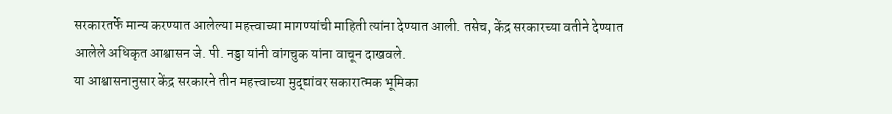सरकारतर्फे मान्य करण्यात आलेल्या महत्त्वाच्या मागण्यांची माहिती त्यांना देण्यात आली. तसेच, केंद्र सरकारच्या वतीने देण्यात आलेले अधिकृत आश्वासन जे. पी. नड्डा यांनी वांगचुक यांना वाचून दाखवले.
या आश्वासनानुसार केंद्र सरकारने तीन महत्त्वाच्या मुद्द्यांवर सकारात्मक भूमिका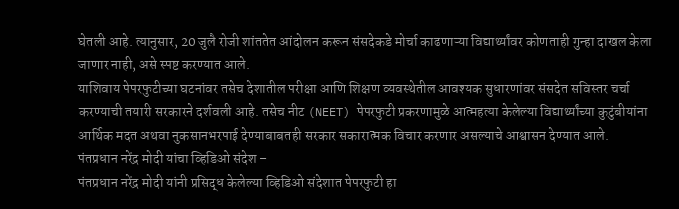घेतली आहे. त्यानुसार, 20 जुलै रोजी शांततेत आंदोलन करून संसदेकडे मोर्चा काढणाऱ्या विद्यार्थ्यांवर कोणताही गुन्हा दाखल केला जाणार नाही, असे स्पष्ट करण्यात आले.
याशिवाय पेपरफुटीच्या घटनांवर तसेच देशातील परीक्षा आणि शिक्षण व्यवस्थेतील आवश्यक सुधारणांवर संसदेत सविस्तर चर्चा करण्याची तयारी सरकारने दर्शवली आहे. तसेच नीट (NEET) पेपरफुटी प्रकरणामुळे आत्महत्या केलेल्या विद्यार्थ्यांच्या कुटुंबीयांना आर्थिक मदत अथवा नुकसानभरपाई देण्याबाबतही सरकार सकारात्मक विचार करणार असल्याचे आश्वासन देण्यात आले.
पंतप्रधान नरेंद्र मोदी यांचा व्हिडिओ संदेश –
पंतप्रधान नरेंद्र मोदी यांनी प्रसिद्ध केलेल्या व्हिडिओ संदेशात पेपरफुटी हा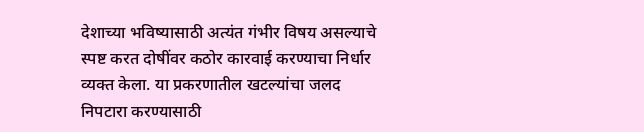देशाच्या भविष्यासाठी अत्यंत गंभीर विषय असल्याचे स्पष्ट करत दोषींवर कठोर कारवाई करण्याचा निर्धार व्यक्त केला. या प्रकरणातील खटल्यांचा जलद निपटारा करण्यासाठी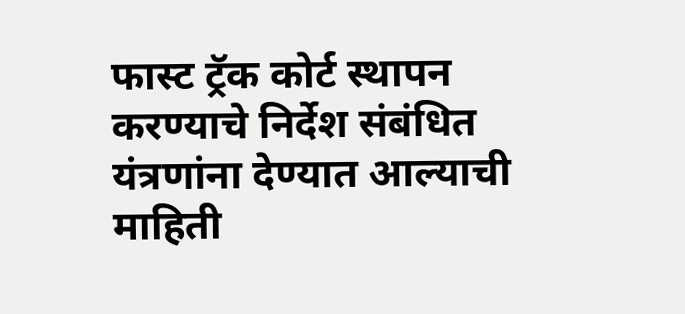फास्ट ट्रॅक कोर्ट स्थापन करण्याचे निर्देश संबंधित यंत्रणांना देण्यात आल्याची माहिती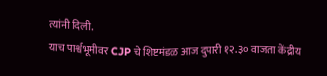त्यांनी दिली.
याच पार्श्वभूमीवर CJP चे शिष्टमंडळ आज दुपारी १२.३० वाजता केंद्रीय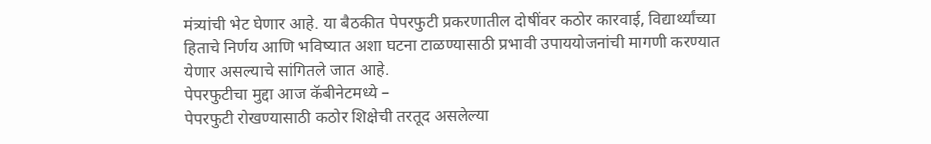मंत्र्यांची भेट घेणार आहे. या बैठकीत पेपरफुटी प्रकरणातील दोषींवर कठोर कारवाई, विद्यार्थ्यांच्या हिताचे निर्णय आणि भविष्यात अशा घटना टाळण्यासाठी प्रभावी उपाययोजनांची मागणी करण्यात येणार असल्याचे सांगितले जात आहे.
पेपरफुटीचा मुद्दा आज कॅबीनेटमध्ये –
पेपरफुटी रोखण्यासाठी कठोर शिक्षेची तरतूद असलेल्या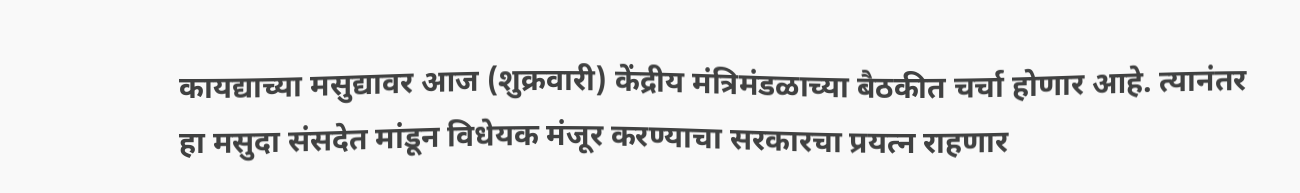कायद्याच्या मसुद्यावर आज (शुक्रवारी) केंद्रीय मंत्रिमंडळाच्या बैठकीत चर्चा होणार आहे. त्यानंतर हा मसुदा संसदेत मांडून विधेयक मंजूर करण्याचा सरकारचा प्रयत्न राहणार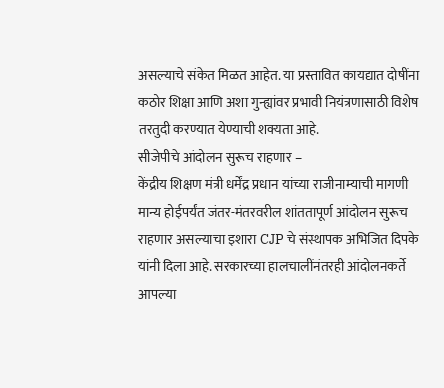असल्याचे संकेत मिळत आहेत. या प्रस्तावित कायद्यात दोषींना कठोर शिक्षा आणि अशा गुन्ह्यांवर प्रभावी नियंत्रणासाठी विशेष तरतुदी करण्यात येण्याची शक्यता आहे.
सीजेपीचे आंदोलन सुरूच राहणार –
केंद्रीय शिक्षण मंत्री धर्मेंद्र प्रधान यांच्या राजीनाम्याची मागणी मान्य होईपर्यंत जंतर-मंतरवरील शांततापूर्ण आंदोलन सुरूच राहणार असल्याचा इशारा CJP चे संस्थापक अभिजित दिपके यांनी दिला आहे. सरकारच्या हालचालींनंतरही आंदोलनकर्ते आपल्या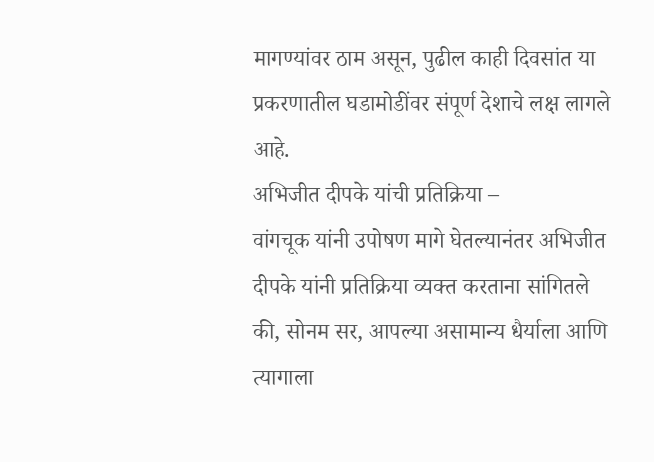मागण्यांवर ठाम असून, पुढील काही दिवसांत या प्रकरणातील घडामोडींवर संपूर्ण देशाचे लक्ष लागले आहे.
अभिजीत दीपके यांची प्रतिक्रिया –
वांगचूक यांनी उपोषण मागे घेतल्यानंतर अभिजीत दीपके यांनी प्रतिक्रिया व्यक्त करताना सांगितले की, सोनम सर, आपल्या असामान्य धैर्याला आणि त्यागाला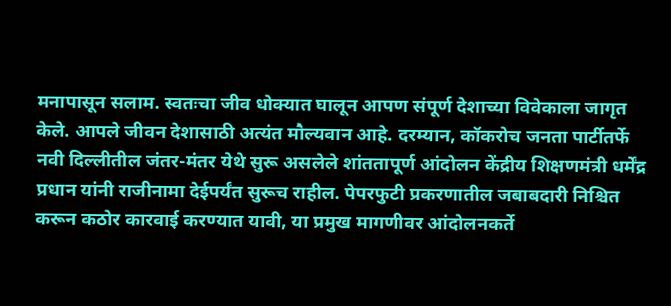मनापासून सलाम. स्वतःचा जीव धोक्यात घालून आपण संपूर्ण देशाच्या विवेकाला जागृत केले. आपले जीवन देशासाठी अत्यंत मौल्यवान आहे. दरम्यान, कॉकरोच जनता पार्टीतर्फे नवी दिल्लीतील जंतर-मंतर येथे सुरू असलेले शांततापूर्ण आंदोलन केंद्रीय शिक्षणमंत्री धर्मेंद्र प्रधान यांनी राजीनामा देईपर्यंत सुरूच राहील. पेपरफुटी प्रकरणातील जबाबदारी निश्चित करून कठोर कारवाई करण्यात यावी, या प्रमुख मागणीवर आंदोलनकर्ते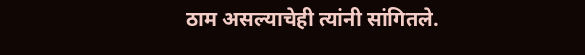ठाम असल्याचेही त्यांनी सांगितले.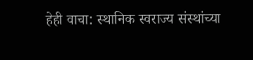हेही वाचा: स्थानिक स्वराज्य संस्थांच्या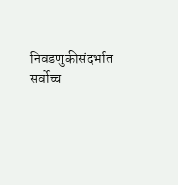निवडणुकीसंदर्भात सर्वोच्च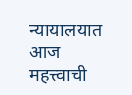न्यायालयात आज महत्त्वाची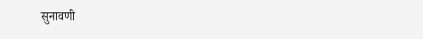सुनावणी